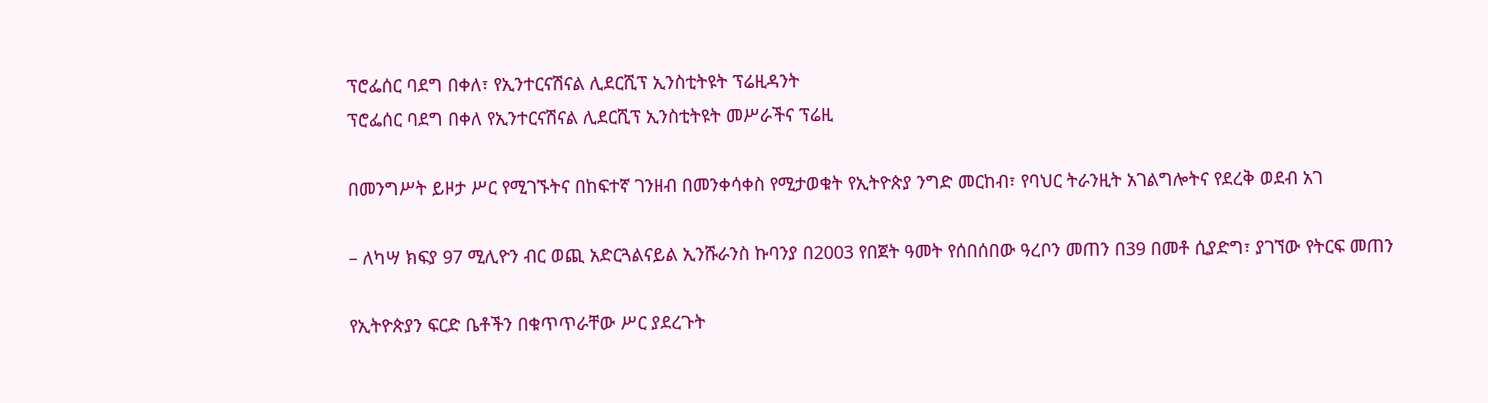ፕሮፌሰር ባደግ በቀለ፣ የኢንተርናሽናል ሊደርሺፕ ኢንስቲትዩት ፕሬዚዳንት
ፕሮፌሰር ባደግ በቀለ የኢንተርናሽናል ሊደርሺፕ ኢንስቲትዩት መሥራችና ፕሬዚ

በመንግሥት ይዞታ ሥር የሚገኙትና በከፍተኛ ገንዘብ በመንቀሳቀስ የሚታወቁት የኢትዮጵያ ንግድ መርከብ፣ የባህር ትራንዚት አገልግሎትና የደረቅ ወደብ አገ

– ለካሣ ክፍያ 97 ሚሊዮን ብር ወጪ አድርጓልናይል ኢንሹራንስ ኩባንያ በ2003 የበጀት ዓመት የሰበሰበው ዓረቦን መጠን በ39 በመቶ ሲያድግ፣ ያገኘው የትርፍ መጠን

የኢትዮጵያን ፍርድ ቤቶችን በቁጥጥራቸው ሥር ያደረጉት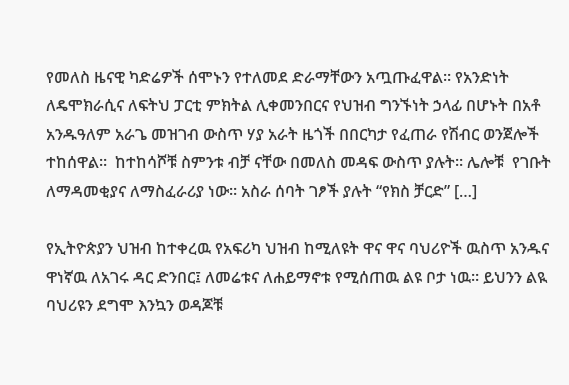የመለስ ዜናዊ ካድሬዎች ሰሞኑን የተለመደ ድራማቸውን አጧጡፈዋል። የአንድነት ለዴሞክራሲና ለፍትህ ፓርቲ ምክትል ሊቀመንበርና የህዝብ ግንኙነት ኃላፊ በሆኑት በአቶ አንዱዓለም አራጌ መዝገብ ውስጥ ሃያ አራት ዜጎች በበርካታ የፈጠራ የሽብር ወንጀሎች ተከሰዋል።  ከተከሳሾቹ ስምንቱ ብቻ ናቸው በመለስ መዳፍ ውስጥ ያሉት። ሌሎቹ  የገቡት ለማዳመቂያና ለማስፈራሪያ ነው። አስራ ሰባት ገፆች ያሉት “የክስ ቻርድ” […]

የኢትዮጵያን ህዝብ ከተቀረዉ የአፍሪካ ህዝብ ከሚለዩት ዋና ዋና ባህሪዮች ዉስጥ አንዱና ዋነኛዉ ለአገሩ ዳር ድንበር፤ ለመሬቱና ለሐይማኖቱ የሚሰጠዉ ልዩ ቦታ ነዉ። ይህንን ልዪ ባህሪዩን ደግሞ እንኳን ወዳጆቹ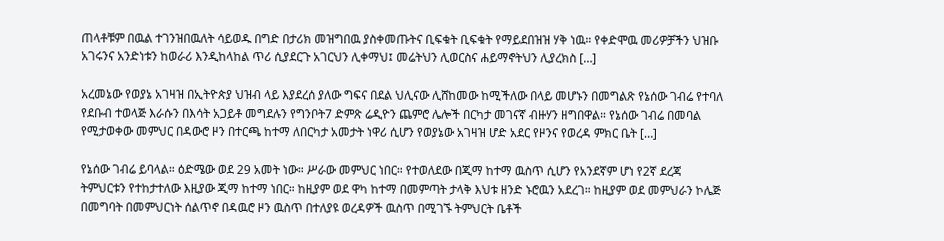ጠላቶቹም በዉል ተገንዝበዉለት ሳይወዱ በግድ በታሪክ መዝግበዉ ያስቀመጡትና ቢፍቁት ቢፍቁት የማይደበዝዝ ሃቅ ነዉ። የቀድሞዉ መሪዎቻችን ህዝቡ አገሩንና አንድነቱን ከወራሪ እንዲከላከል ጥሪ ሲያደርጉ አገርህን ሊቀማህ፤ መሬትህን ሊወርስና ሐይማኖትህን ሊያረክስ […]

አረመኔው የወያኔ አገዛዝ በኢትዮጵያ ህዝብ ላይ እያደረሰ ያለው ግፍና በደል ህሊናው ሊሸከመው ከሚችለው በላይ መሆኑን በመግልጽ የኔሰው ገብሬ የተባለ የደቡብ ተወላጅ እራሱን በእሳት አጋይቶ መግደሉን የግንቦት7 ድምጽ ሬዲዮን ጨምሮ ሌሎች በርካታ መገናኛ ብዙሃን ዘግበዋል። የኔሰው ገብሬ በመባል የሚታወቀው መምህር በዳውሮ ዞን በተርጫ ከተማ ለበርካታ አመታት ነዋሪ ሲሆን የወያኔው አገዛዝ ሆድ አደር የዞንና የወረዳ ምክር ቤት […]

የኔሰው ገብሬ ይባላል። ዕድሜው ወደ 29 አመት ነው። ሥራው መምህር ነበር። የተወለደው በጂማ ከተማ ዉስጥ ሲሆን የአንደኛም ሆነ የ2ኛ ደረጃ ትምህርቱን የተከታተለው እዚያው ጂማ ከተማ ነበር። ከዚያም ወደ ዋካ ከተማ በመምጣት ታላቅ እህቱ ዘንድ ኑሮዉን አደረገ። ከዚያም ወደ መምህራን ኮሌጅ በመግባት በመምህርነት ሰልጥኖ በዳዉሮ ዞን ዉስጥ በተለያዩ ወረዳዎች ዉስጥ በሚገኙ ትምህርት ቤቶች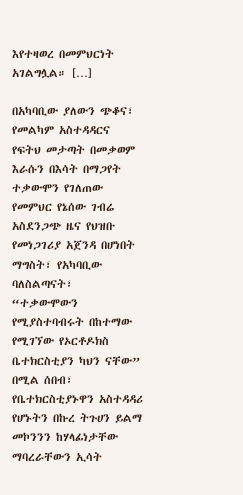እየተዛወረ በመምህርነት አገልግሏል። […]

በአካባቢው ያለውን ጭቆና፣ የመልካም አስተዳዳርና የፍትህ መታጣት በመቃወም እራሱን በእሳት በማጋየት ተቃውሞን የገለጠው የመምህር የኔሰው ገብሬ አስደንጋጭ ዜና የህዝቡ የመነጋገሪያ አጀንዳ በሆነበት ማግስት፣ የአካባቢው  ባለስልጣናት፣ “ተቃውሞውን የሚያስተባብሩት በከተማው የሚገኘው የኦርቶዶክስ ቤተክርስቲያን ካህን ናቸው”  በሚል ሰበብ፣ የቤተክርስቲያኑዋን አስተዳዳሪ የሆኑትን በኩረ ትጉሀን ይልማ መኮንንን ከሃላፊነታቸው ማባረራቸውን ኢሳት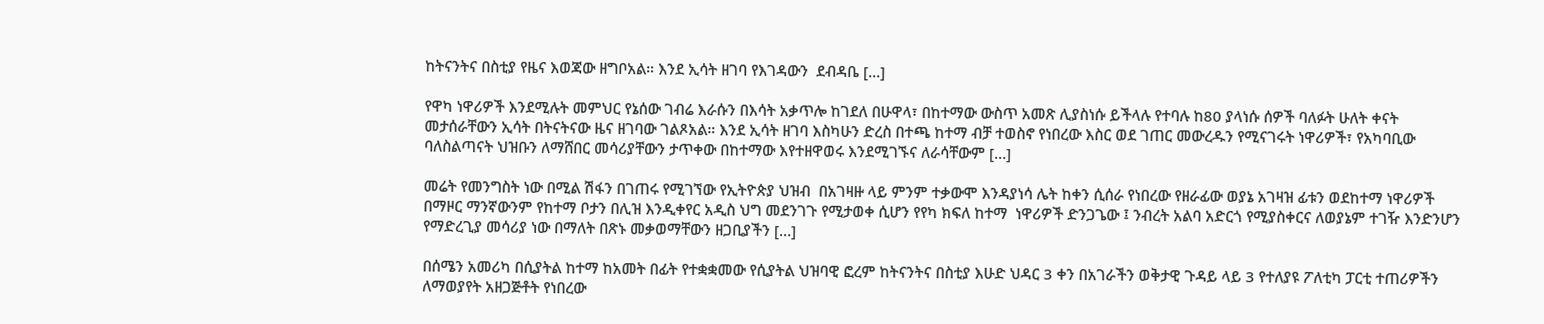ከትናንትና በስቲያ የዜና እወጃው ዘግቦአል። እንደ ኢሳት ዘገባ የእገዳውን  ደብዳቤ […]

የዋካ ነዋሪዎች እንደሚሉት መምህር የኔሰው ገብሬ እራሱን በእሳት አቃጥሎ ከገደለ በሁዋላ፣ በከተማው ውስጥ አመጽ ሊያስነሱ ይችላሉ የተባሉ ከ80 ያላነሱ ሰዎች ባለፉት ሁለት ቀናት መታሰራቸውን ኢሳት በትናትናው ዜና ዘገባው ገልጾአል። እንደ ኢሳት ዘገባ እስካሁን ድረስ በተጫ ከተማ ብቻ ተወስኖ የነበረው እስር ወደ ገጠር መውረዱን የሚናገሩት ነዋሪዎች፣ የአካባቢው ባለስልጣናት ህዝቡን ለማሸበር መሳሪያቸውን ታጥቀው በከተማው እየተዘዋወሩ እንደሚገኙና ለራሳቸውም […]

መሬት የመንግስት ነው በሚል ሽፋን በገጠሩ የሚገኘው የኢትዮጵያ ህዝብ  በአገዛዙ ላይ ምንም ተቃውሞ እንዳያነሳ ሌት ከቀን ሲሰራ የነበረው የዘራፊው ወያኔ አገዛዝ ፊቱን ወደከተማ ነዋሪዎች በማዞር ማንኛውንም የከተማ ቦታን በሊዝ እንዲቀየር አዲስ ህግ መደንገጉ የሚታወቀ ሲሆን የየካ ክፍለ ከተማ  ነዋሪዎች ድንጋጌው ፤ ንብረት አልባ አድርጎ የሚያስቀርና ለወያኔም ተገዥ እንድንሆን የማድረጊያ መሳሪያ ነው በማለት በጽኑ መቃወማቸውን ዘጋቢያችን […]

በሰሜን አመሪካ በሲያትል ከተማ ከአመት በፊት የተቋቋመው የሲያትል ህዝባዊ ፎረም ከትናንትና በስቲያ እሁድ ህዳር 3 ቀን በአገራችን ወቅታዊ ጉዳይ ላይ 3 የተለያዩ ፖለቲካ ፓርቲ ተጠሪዎችን ለማወያየት አዘጋጅቶት የነበረው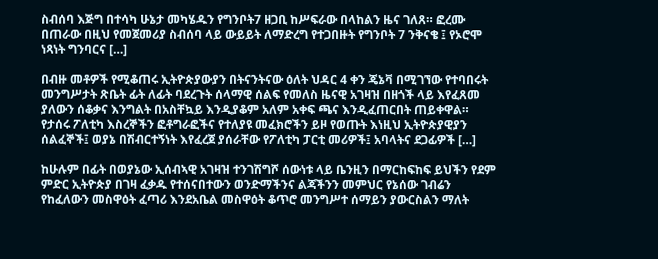ስብሰባ እጅግ በተሳካ ሁኔታ መካሄዱን የግንቦት7 ዘጋቢ ከሥፍራው በላከልን ዜና ገለጸ። ፎረሙ በጠራው በዚህ የመጀመሪያ ስብሰባ ላይ ውይይት ለማድረግ የተጋበዙት የግንቦት 7 ንቅናቄ ፤ የኦሮሞ ነጻነት ግንባርና […]

በብዙ መቶዎች የሚቆጠሩ ኢትዮጵያውያን በትናንትናው ዕለት ህዳር 4 ቀን ጄኔቫ በሚገኘው የተባበሩት መንግሥታት ጽቤት ፊት ለፊት ባደረጉት ሰላማዊ ሰልፍ የመለስ ዜናዊ አገዛዝ በዘጎች ላይ እየፈጸመ ያለውን ሰቆቃና እንግልት በአስቸኳይ እንዲያቆም አለም አቀፍ ጫና እንዲፈጠርበት ጠይቀዋል። የታሰሩ ፖለቲካ እስረኞችን ፎቶግራፎችና የተለያዩ መፈክሮችን ይዞ የወጡት እነዚህ ኢትዮጵያዊያን ሰልፈኞች፤ ወያኔ በሽብርተኝነት እየፈረጀ ያሰራቸው የፖለቲካ ፓርቲ መሪዎች፤ አባላትና ደጋፊዎች […]

ከሁሉም በፊት በወያኔው ኢሰብኣዊ አገዛዝ ተንገሽግሾ ሰውነቱ ላይ ቤንዚን በማርከፍከፍ ይህችን የደም ምድር ኢትዮጵያ በገዛ ፈቃዱ የተሰናበተውን ወንድማችንና ልጃችንን መምህር የኔሰው ገብሬን የከፈለውን መስዋዕት ፈጣሪ እንደአቤል መስዋዕት ቆጥሮ መንግሥተ ሰማይን ያውርስልን ማለት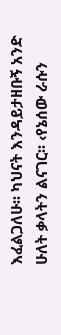እፈልጋለሁ፡፡ ካህናት እንዳይታዘቡኝ አንድ ሁለት ቃላትን ልናገር፡፡ ‹የኔሰው ራሱን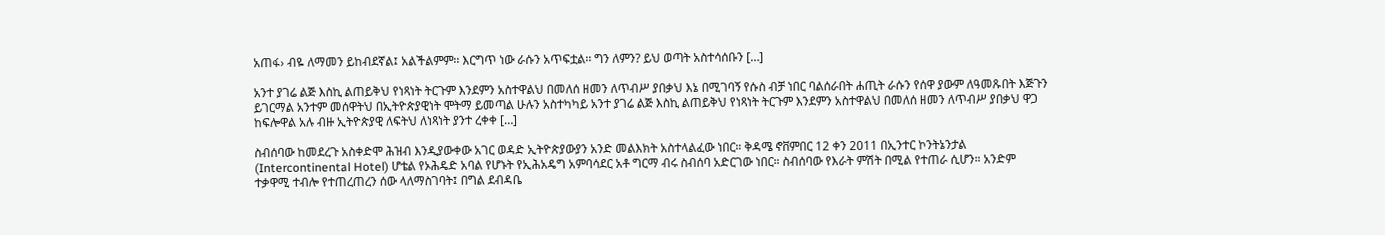አጠፋ› ብዬ ለማመን ይከብደኛል፤ አልችልምም፡፡ እርግጥ ነው ራሱን አጥፍቷል፡፡ ግን ለምን? ይህ ወጣት አስተሳሰቡን […]

አንተ ያገሬ ልጅ እስኪ ልጠይቅህ የነጻነት ትርጉም እንደምን አስተዋልህ በመለሰ ዘመን ለጥብሥ ያበቃህ እኔ በሚገባኝ የሱስ ብቻ ነበር ባልሰራበት ሐጢት ራሱን የሰዋ ያውም ለዓመጹበት እጅጉን ይገርማል አንተም መሰዋትህ በኢትዮጵያዊነት ሞትማ ይመጣል ሁሉን አስተካካይ አንተ ያገሬ ልጅ እስኪ ልጠይቅህ የነጻነት ትርጉም እንደምን አስተዋልህ በመለሰ ዘመን ለጥብሥ ያበቃህ ዋጋ ከፍሎዋል አሉ ብዙ ኢትዮጵያዊ ለፍትህ ለነጻነት ያንተ ረቀቀ […]

ስብሰባው ከመደረጉ አስቀድሞ ሕዝብ እንዲያውቀው አገር ወዳድ ኢትዮጵያውያን አንድ መልእክት አስተላልፈው ነበር። ቅዳሜ ኖቨምበር 12 ቀን 2011 በኢንተር ኮንትኔንታል (Intercontinental Hotel) ሆቴል የኦሕዴድ አባል የሆኑት የኢሕአዴግ አምባሳደር አቶ ግርማ ብሩ ስብሰባ አድርገው ነበር። ስብሰባው የእራት ምሽት በሚል የተጠራ ሲሆን። አንድም ተቃዋሚ ተብሎ የተጠረጠረን ሰው ላለማስገባት፤ በግል ደብዳቤ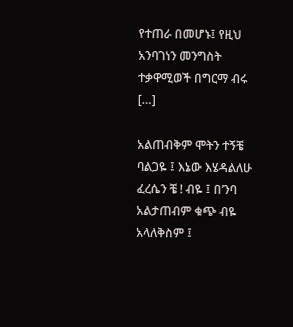የተጠራ በመሆኑ፤ የዚህ አንባገነን መንግስት ተቃዋሚወች በግርማ ብሩ […]

አልጠብቅም ሞትን ተኝቼ ባልጋዬ ፤ እኔው እሄዳልለሁ ፈረሴን ቼ ! ብዬ ፤ በ’ንባ አልታጠብም ቁጭ ብዬ አላለቅስም ፤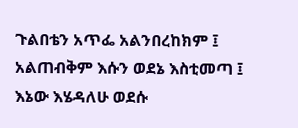ጉልበቴን አጥፌ አልንበረከክም ፤ አልጠብቅም እሱን ወደኔ እስቲመጣ ፤ እኔው እሄዳለሁ ወደሱ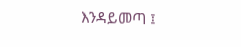እንዳይመጣ ፤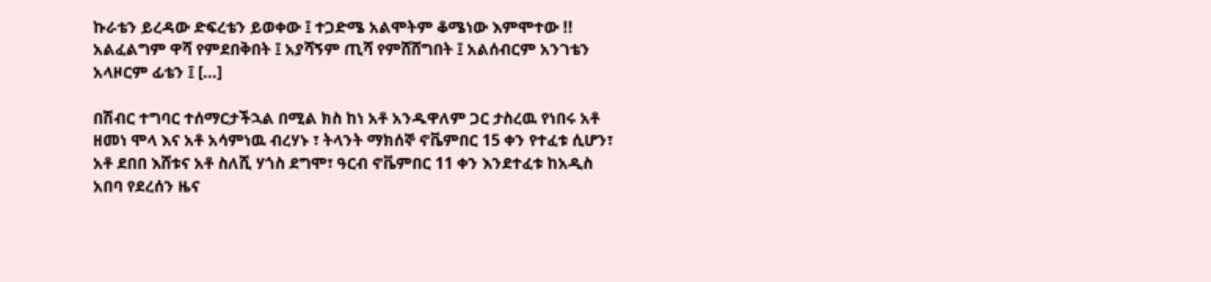ኩራቴን ይረዳው ድፍረቴን ይወቀው ፤ ተጋድሜ አልሞትም ቆሜነው እምሞተው !! አልፈልግም ዋሻ የምደበቅበት ፤ አያሻኝም ጢሻ የምሸሸግበት ፤ አልሰብርም አንገቴን አላዞርም ፊቴን ፤ […]

በሽብር ተግባር ተሰማርታችኋል በሚል ክስ ከነ አቶ አንዱዋለም ጋር ታስረዉ የነበሩ አቶ ዘመነ ሞላ እና አቶ አሳምነዉ ብረሃኑ ፣ ትላንት ማክሰኞ ኖቬምበር 15 ቀን የተፈቱ ሲሆን፣ አቶ ደበበ እሸቱና አቶ ስለሺ ሃጎስ ደግሞ፣ ዓርብ ኖቬምበር 11 ቀን እንደተፈቱ ከአዲስ አበባ የደረሰን ዜና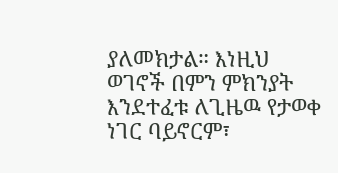ያለመክታል። እነዚህ ወገኖች በምን ምክንያት እንደተፈቱ ለጊዜዉ የታወቀ ነገር ባይኖርም፣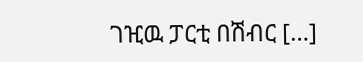ገዢዉ ፓርቲ በሽብር […]